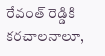రేవంత్ రెడ్డికి కరచాలనాలూ,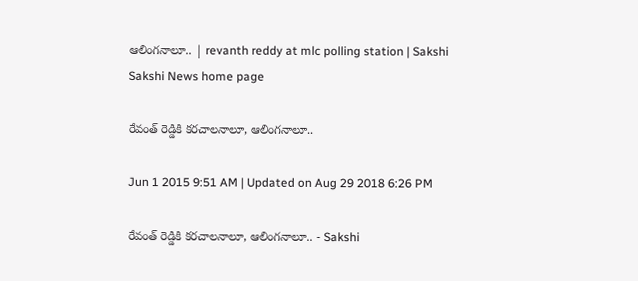ఆలింగనాలూ.. | revanth reddy at mlc polling station | Sakshi
Sakshi News home page

రేవంత్ రెడ్డికి కరచాలనాలూ, ఆలింగనాలూ..

Jun 1 2015 9:51 AM | Updated on Aug 29 2018 6:26 PM

రేవంత్ రెడ్డికి కరచాలనాలూ, ఆలింగనాలూ.. - Sakshi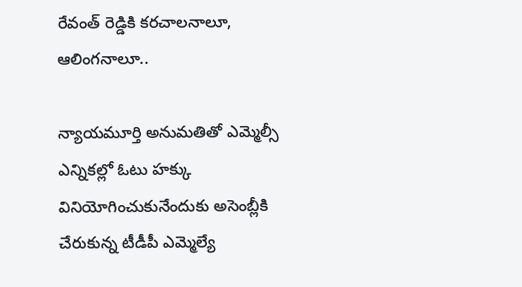రేవంత్ రెడ్డికి కరచాలనాలూ, ఆలింగనాలూ..

న్యాయమూర్తి అనుమతితో ఎమ్మెల్సీ ఎన్నికల్లో ఓటు హక్కు వినియోగించుకునేందుకు అసెంబ్లీకి చేరుకున్న టీడీపీ ఎమ్మెల్యే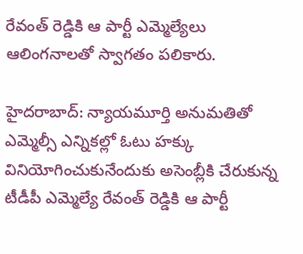రేవంత్ రెడ్డికి ఆ పార్టీ ఎమ్మెల్యేలు ఆలింగనాలతో స్వాగతం పలికారు.

హైదరాబాద్: న్యాయమూర్తి అనుమతితో ఎమ్మెల్సీ ఎన్నికల్లో ఓటు హక్కు వినియోగించుకునేందుకు అసెంబ్లీకి చేరుకున్న టీడీపీ ఎమ్మెల్యే రేవంత్ రెడ్డికి ఆ పార్టీ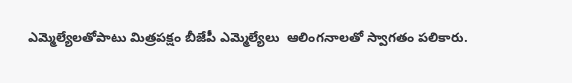ఎమ్మెల్యేలతోపాటు మిత్రపక్షం బీజేపీ ఎమ్మెల్యేలు  ఆలింగనాలతో స్వాగతం పలికారు.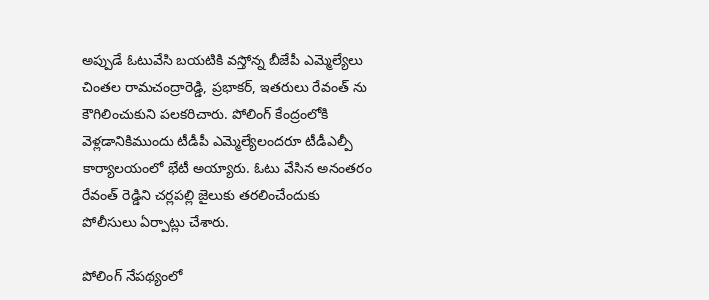అప్పుడే ఓటువేసి బయటికి వస్తోన్న బీజేపీ ఎమ్మెల్యేలు చింతల రామచంద్రారెడ్డి, ప్రభాకర్, ఇతరులు రేవంత్ ను కౌగిలించుకుని పలకరిచారు. పోలింగ్ కేంద్రంలోకి వెళ్లడానికిముందు టీడీపీ ఎమ్మెల్యేలందరూ టీడీఎల్పీ కార్యాలయంలో భేటీ అయ్యారు. ఓటు వేసిన అనంతరం రేవంత్ రెడ్డిని చర్లపల్లి జైలుకు తరలించేందుకు పోలీసులు ఏర్పాట్లు చేశారు.

పోలింగ్ నేపథ్యంలో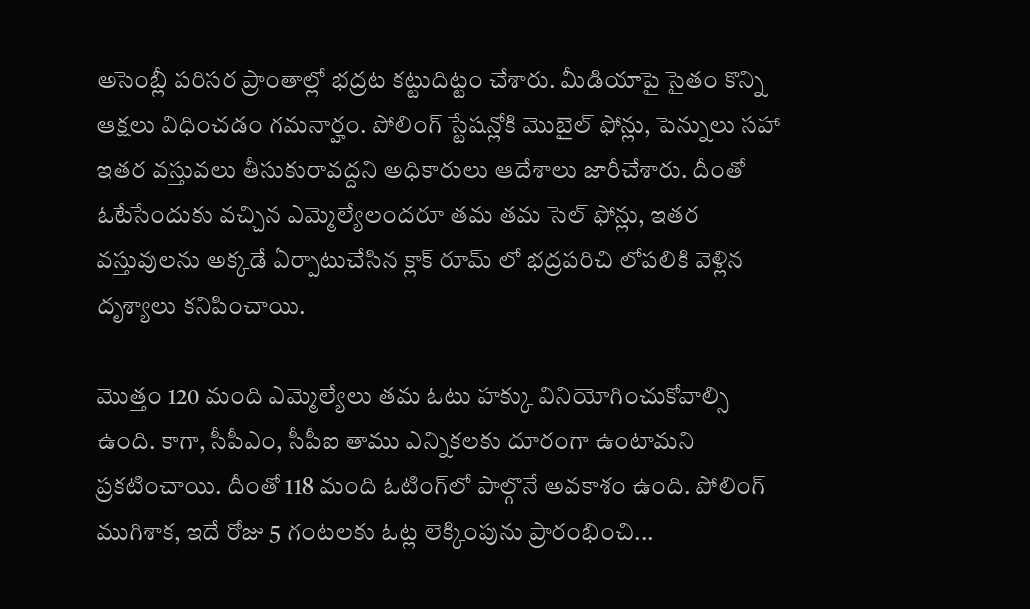అసెంబ్లీ పరిసర ప్రాంతాల్లో భద్రట కట్టుదిట్టం చేశారు. మీడియాపై సైతం కొన్ని ఆక్షలు విధించడం గమనార్హం. పోలింగ్ స్టేషన్లోకి మొబైల్ ఫోన్లు, పెన్నులు సహా ఇతర వస్తువలు తీసుకురావద్దని అధికారులు ఆదేశాలు జారీచేశారు. దీంతో ఓటేసేందుకు వచ్చిన ఎమ్మెల్యేలందరూ తమ తమ సెల్ ఫోన్లు, ఇతర వస్తువులను అక్కడే ఏర్పాటుచేసిన క్లాక్ రూమ్ లో భద్రపరిచి లోపలికి వెళ్లిన దృశ్యాలు కనిపించాయి.

మొత్తం 120 మంది ఎమ్మెల్యేలు తమ ఓటు హక్కు వినియోగించుకోవాల్సి ఉంది. కాగా, సీపీఎం, సీపీఐ తాము ఎన్నికలకు దూరంగా ఉంటామని ప్రకటించాయి. దీంతో 118 మంది ఓటింగ్‌లో పాల్గొనే అవకాశం ఉంది. పోలింగ్ ముగిశాక, ఇదే రోజు 5 గంటలకు ఓట్ల లెక్కింపును ప్రారంభించి...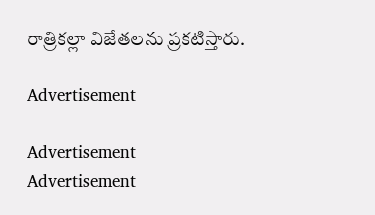రాత్రికల్లా విజేతలను ప్రకటిస్తారు.

Advertisement

Advertisement
Advertisement